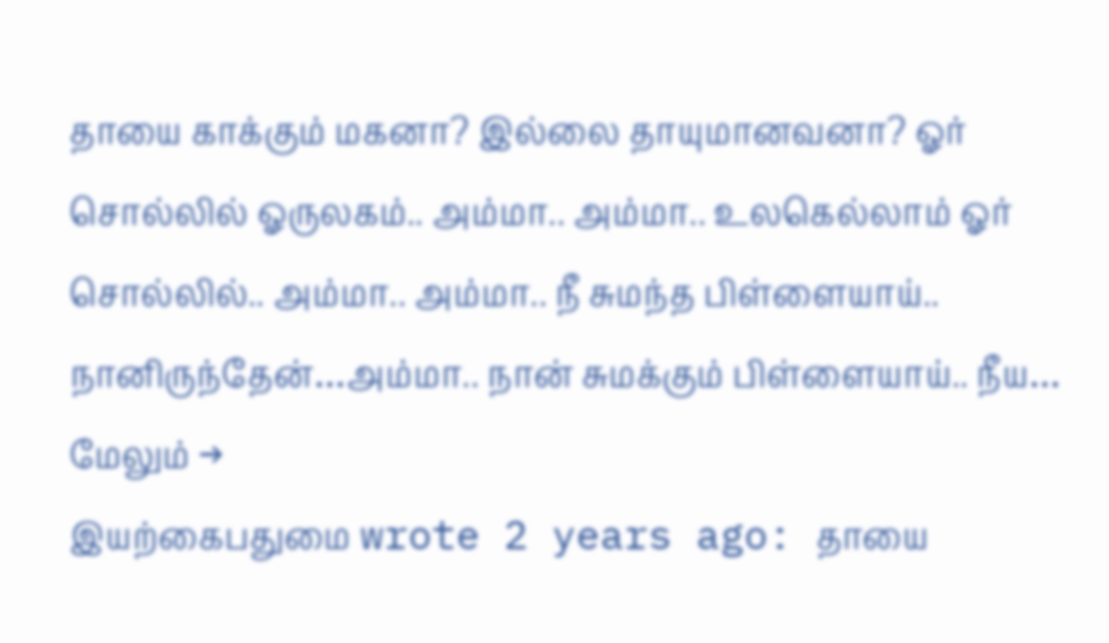தாயை காக்கும் மகனா? இல்லை தாயுமானவனா? ஓர் சொல்லில் ஓருலகம்.. அம்மா.. அம்மா.. உலகெல்லாம் ஓர் சொல்லில்.. அம்மா.. அம்மா.. நீ சுமந்த பிள்ளையாய்.. நானிருந்தேன்…அம்மா.. நான் சுமக்கும் பிள்ளையாய்.. நீய… மேலும் →
இயற்கைபதுமை wrote 2 years ago: தாயை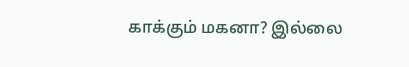காக்கும் மகனா? இல்லை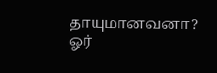தாயுமானவனா? ஓர்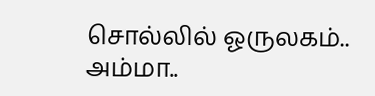சொல்லில் ஓருலகம்.. அம்மா..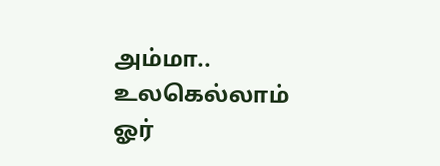அம்மா.. உலகெல்லாம் ஓர்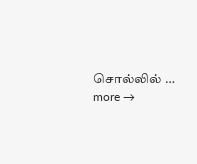சொல்லில் … more →